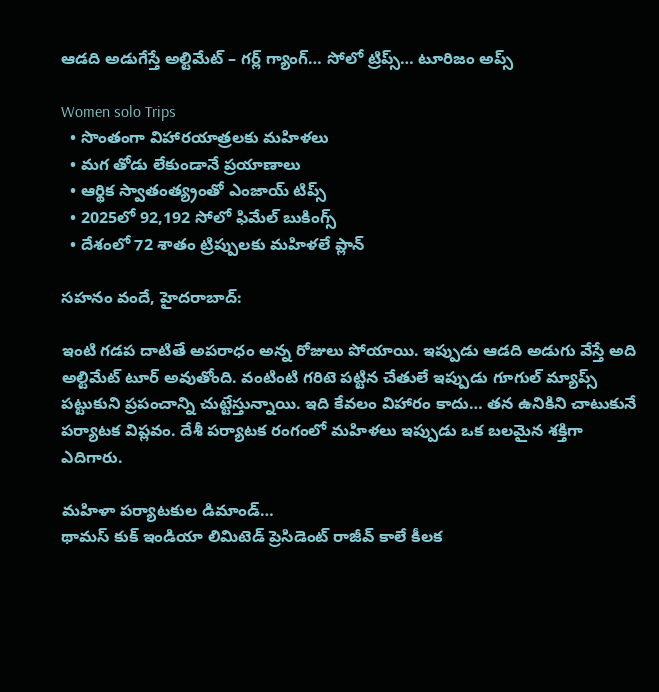ఆడది అడుగేస్తే అల్టిమేట్ – గర్ల్ గ్యాంగ్… సోలో ట్రిప్స్… టూరిజం అప్స్

Women solo Trips
  • సొంతంగా విహారయాత్రలకు మహిళలు
  • మగ తోడు లేకుండానే ప్రయాణాలు
  • ఆర్థిక స్వాతంత్య్రంతో ఎంజాయ్ టిప్స్
  • 2025లో 92,192 సోలో ఫిమేల్ బుకింగ్స్
  • దేశంలో 72 శాతం ట్రిప్పులకు మహిళలే ప్లాన్

సహనం వందే, హైదరాబాద్:

ఇంటి గడప దాటితే అపరాధం అన్న రోజులు పోయాయి. ఇప్పుడు ఆడది అడుగు వేస్తే అది అల్టిమేట్ టూర్ అవుతోంది. వంటింటి గరిటె పట్టిన చేతులే ఇప్పుడు గూగుల్ మ్యాప్స్ పట్టుకుని ప్రపంచాన్ని చుట్టేస్తున్నాయి. ఇది కేవలం విహారం కాదు… తన ఉనికిని చాటుకునే పర్యాటక విప్లవం. దేశీ పర్యాటక రంగంలో మహిళలు ఇప్పుడు ఒక బలమైన శక్తిగా ఎదిగారు.

మహిళా పర్యాటకుల డిమాండ్‌…
థామస్ కుక్ ఇండియా లిమిటెడ్ ప్రెసిడెంట్ రాజీవ్ కాలే కీలక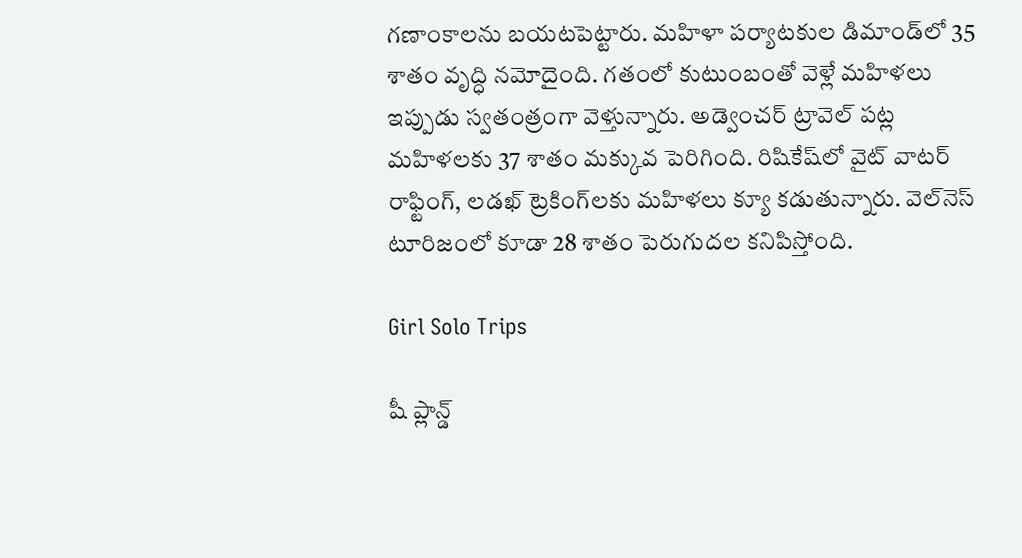గణాంకాలను బయటపెట్టారు. మహిళా పర్యాటకుల డిమాండ్‌లో 35 శాతం వృద్ధి నమోదైంది. గతంలో కుటుంబంతో వెళ్లే మహిళలు ఇప్పుడు స్వతంత్రంగా వెళ్తున్నారు. అడ్వెంచర్ ట్రావెల్ పట్ల మహిళలకు 37 శాతం మక్కువ పెరిగింది. రిషికేష్‌లో వైట్ వాటర్ రాఫ్టింగ్, లడఖ్ ట్రెకింగ్‌లకు మహిళలు క్యూ కడుతున్నారు. వెల్‌నెస్ టూరిజంలో కూడా 28 శాతం పెరుగుదల కనిపిస్తోంది.

Girl Solo Trips

షీ ప్లాన్డ్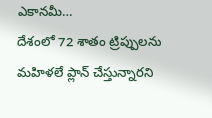ఎకానమీ…
దేశంలో 72 శాతం ట్రిప్పులను మహిళలే ప్లాన్ చేస్తున్నారని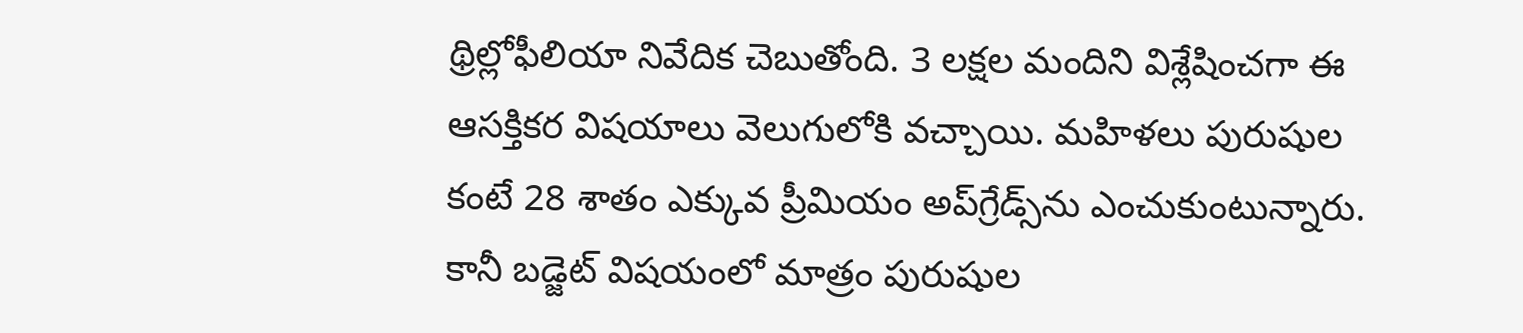థ్రిల్లోఫీలియా నివేదిక చెబుతోంది. 3 లక్షల మందిని విశ్లేషించగా ఈ ఆసక్తికర విషయాలు వెలుగులోకి వచ్చాయి. మహిళలు పురుషుల కంటే 28 శాతం ఎక్కువ ప్రీమియం అప్‌గ్రేడ్స్‌ను ఎంచుకుంటున్నారు. కానీ బడ్జెట్ విషయంలో మాత్రం పురుషుల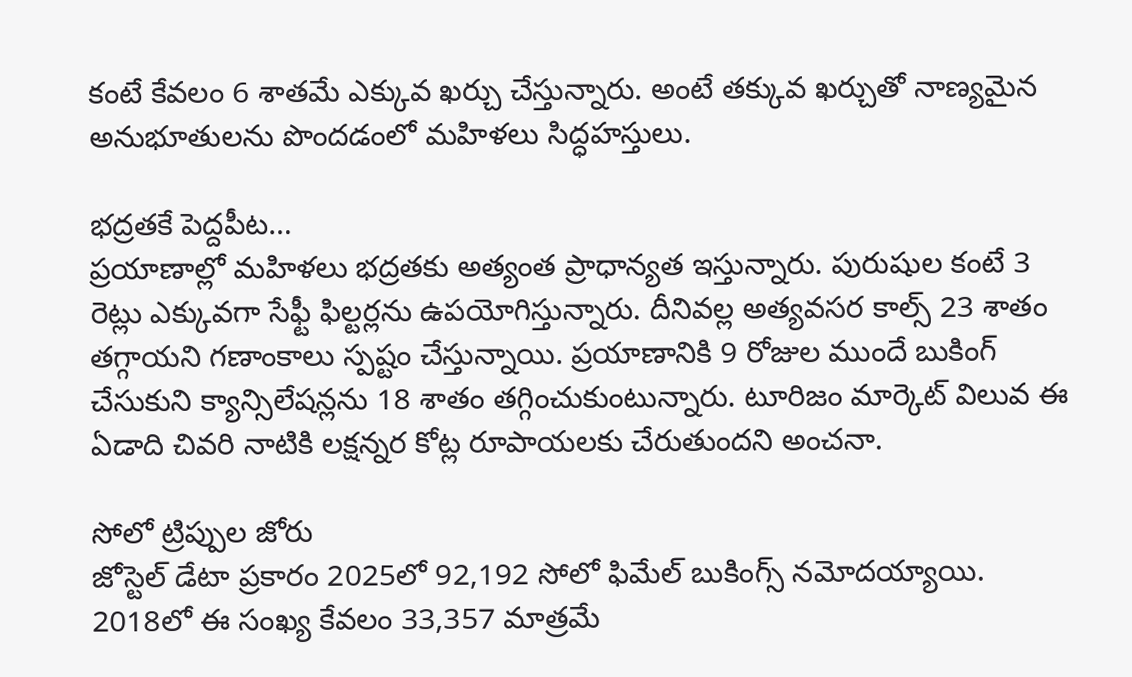కంటే కేవలం 6 శాతమే ఎక్కువ ఖర్చు చేస్తున్నారు. అంటే తక్కువ ఖర్చుతో నాణ్యమైన అనుభూతులను పొందడంలో మహిళలు సిద్ధహస్తులు.

భద్రతకే పెద్దపీట…
ప్రయాణాల్లో మహిళలు భద్రతకు అత్యంత ప్రాధాన్యత ఇస్తున్నారు. పురుషుల కంటే 3 రెట్లు ఎక్కువగా సేఫ్టీ ఫిల్టర్లను ఉపయోగిస్తున్నారు. దీనివల్ల అత్యవసర కాల్స్ 23 శాతం తగ్గాయని గణాంకాలు స్పష్టం చేస్తున్నాయి. ప్రయాణానికి 9 రోజుల ముందే బుకింగ్ చేసుకుని క్యాన్సిలేషన్లను 18 శాతం తగ్గించుకుంటున్నారు. టూరిజం మార్కెట్ విలువ ఈ ఏడాది చివరి నాటికి లక్షన్నర కోట్ల రూపాయలకు చేరుతుందని అంచనా.

సోలో ట్రిప్పుల జోరు
జోస్టెల్ డేటా ప్రకారం 2025లో 92,192 సోలో ఫిమేల్ బుకింగ్స్ నమోదయ్యాయి. 2018లో ఈ సంఖ్య కేవలం 33,357 మాత్రమే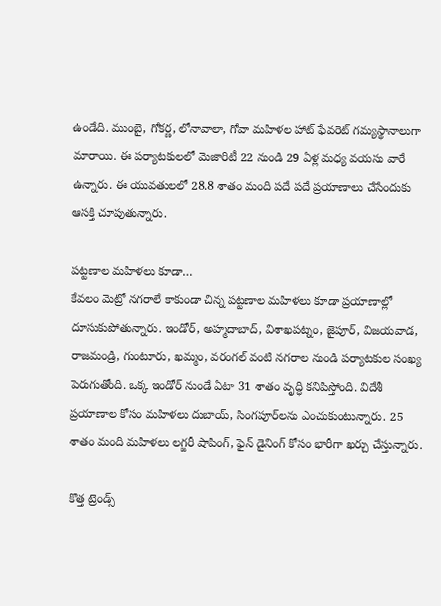ఉండేది. ముంబై, గోకర్ణ, లోనావాలా, గోవా మహిళల హాట్ ఫేవరెట్ గమ్యస్థానాలుగా మారాయి. ఈ పర్యాటకులలో మెజారిటీ 22 నుండి 29 ఏళ్ల మధ్య వయసు వారే ఉన్నారు. ఈ యువతులలో 28.8 శాతం మంది పదే పదే ప్రయాణాలు చేసేందుకు ఆసక్తి చూపుతున్నారు.

పట్టణాల మహిళలు కూడా…
కేవలం మెట్రో నగరాలే కాకుండా చిన్న పట్టణాల మహిళలు కూడా ప్రయాణాల్లో దూసుకుపోతున్నారు. ఇండోర్, అహ్మదాబాద్, విశాఖపట్నం, జైపూర్, విజయవాడ, రాజమండ్రి, గుంటూరు, ఖమ్మం, వరంగల్ వంటి నగరాల నుండి పర్యాటకుల సంఖ్య పెరుగుతోంది. ఒక్క ఇండోర్ నుండే ఏటా 31 శాతం వృద్ధి కనిపిస్తోంది. విదేశీ ప్రయాణాల కోసం మహిళలు దుబాయ్, సింగపూర్‌లను ఎంచుకుంటున్నారు. 25 శాతం మంది మహిళలు లగ్జరీ షాపింగ్, ఫైన్ డైనింగ్ కోసం భారీగా ఖర్చు చేస్తున్నారు.

కొత్త ట్రెండ్స్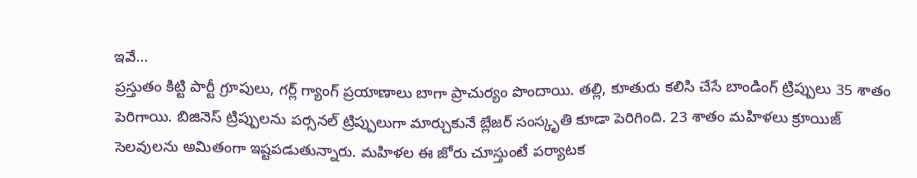ఇవే…
ప్రస్తుతం కిట్టి పార్టీ గ్రూపులు, గర్ల్ గ్యాంగ్ ప్రయాణాలు బాగా ప్రాచుర్యం పొందాయి. తల్లి, కూతురు కలిసి చేసే బాండింగ్ ట్రిప్పులు 35 శాతం పెరిగాయి. బిజినెస్ ట్రిప్పులను పర్సనల్ ట్రిప్పులుగా మార్చుకునే బ్లేజర్ సంస్కృతి కూడా పెరిగింది. 23 శాతం మహిళలు క్రూయిజ్ సెలవులను అమితంగా ఇష్టపడుతున్నారు. మహిళల ఈ జోరు చూస్తుంటే పర్యాటక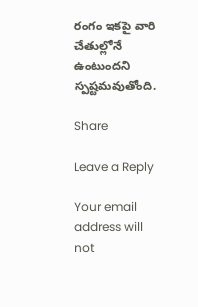రంగం ఇకపై వారి చేతుల్లోనే ఉంటుందని స్పష్టమవుతోంది.

Share

Leave a Reply

Your email address will not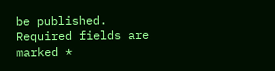be published. Required fields are marked *